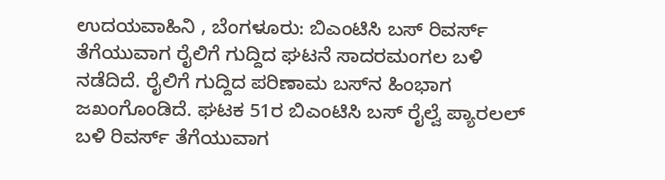ಉದಯವಾಹಿನಿ , ಬೆಂಗಳೂರು: ಬಿಎಂಟಿಸಿ ಬಸ್‌ ರಿವರ್ಸ್‌ ತೆಗೆಯುವಾಗ ರೈಲಿಗೆ ಗುದ್ದಿದ ಘಟನೆ ಸಾದರಮಂಗಲ ಬಳಿ ನಡೆದಿದೆ. ರೈಲಿಗೆ ಗುದ್ದಿದ ಪರಿಣಾಮ ಬಸ್‌ನ ಹಿಂಭಾಗ ಜಖಂಗೊಂಡಿದೆ. ಘಟಕ 51ರ ಬಿಎಂಟಿಸಿ ಬಸ್ ರೈಲ್ವೆ ಪ್ಯಾರಲಲ್ ಬಳಿ ರಿವರ್ಸ್ ತೆಗೆಯುವಾಗ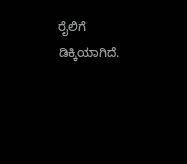ರೈಲಿಗೆ ಡಿಕ್ಕಿಯಾಗಿದೆ.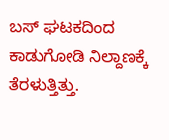ಬಸ್‌ ಘಟಕದಿಂದ ಕಾಡುಗೋಡಿ ನಿಲ್ದಾಣಕ್ಕೆ ತೆರಳುತ್ತಿತ್ತು.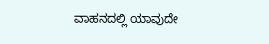ವಾಹನದಲ್ಲಿ ಯಾವುದೇ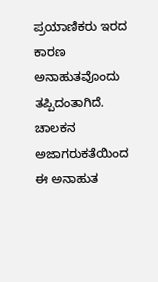ಪ್ರಯಾಣಿಕರು ಇರದ ಕಾರಣ ಅನಾಹುತವೊಂದು ತಪ್ಪಿದಂತಾಗಿದೆ. ಚಾಲಕನ ಅಜಾಗರುಕತೆಯಿಂದ ಈ ಅನಾಹುತ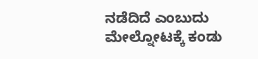ನಡೆದಿದೆ ಎಂಬುದು ಮೇಲ್ನೋಟಕ್ಕೆ ಕಂಡು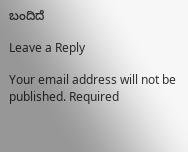ಬಂದಿದೆ

Leave a Reply

Your email address will not be published. Required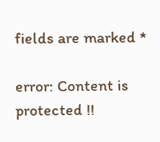fields are marked *

error: Content is protected !!